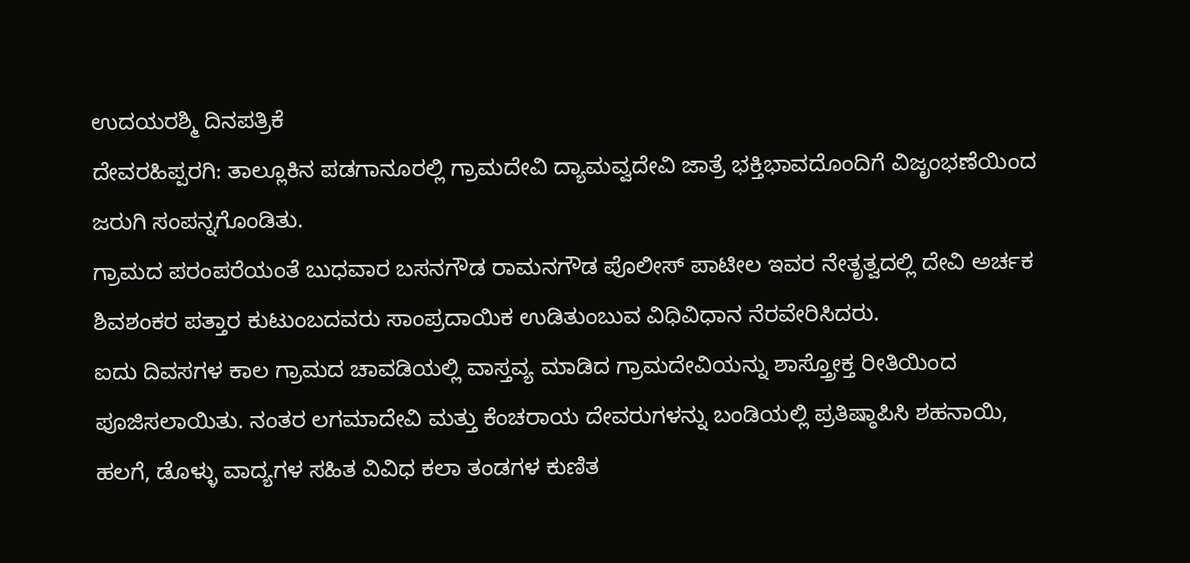ಉದಯರಶ್ಮಿ ದಿನಪತ್ರಿಕೆ
ದೇವರಹಿಪ್ಪರಗಿ: ತಾಲ್ಲೂಕಿನ ಪಡಗಾನೂರಲ್ಲಿ ಗ್ರಾಮದೇವಿ ದ್ಯಾಮವ್ವದೇವಿ ಜಾತ್ರೆ ಭಕ್ತಿಭಾವದೊಂದಿಗೆ ವಿಜೃಂಭಣೆಯಿಂದ ಜರುಗಿ ಸಂಪನ್ನಗೊಂಡಿತು.
ಗ್ರಾಮದ ಪರಂಪರೆಯಂತೆ ಬುಧವಾರ ಬಸನಗೌಡ ರಾಮನಗೌಡ ಪೊಲೀಸ್ ಪಾಟೀಲ ಇವರ ನೇತೃತ್ವದಲ್ಲಿ ದೇವಿ ಅರ್ಚಕ ಶಿವಶಂಕರ ಪತ್ತಾರ ಕುಟುಂಬದವರು ಸಾಂಪ್ರದಾಯಿಕ ಉಡಿತುಂಬುವ ವಿಧಿವಿಧಾನ ನೆರವೇರಿಸಿದರು.
ಐದು ದಿವಸಗಳ ಕಾಲ ಗ್ರಾಮದ ಚಾವಡಿಯಲ್ಲಿ ವಾಸ್ತವ್ಯ ಮಾಡಿದ ಗ್ರಾಮದೇವಿಯನ್ನು ಶಾಸ್ತ್ರೋಕ್ತ ರೀತಿಯಿಂದ ಪೂಜಿಸಲಾಯಿತು. ನಂತರ ಲಗಮಾದೇವಿ ಮತ್ತು ಕೆಂಚರಾಯ ದೇವರುಗಳನ್ನು ಬಂಡಿಯಲ್ಲಿ ಪ್ರತಿಷ್ಠಾಪಿಸಿ ಶಹನಾಯಿ, ಹಲಗೆ, ಡೊಳ್ಳು ವಾದ್ಯಗಳ ಸಹಿತ ವಿವಿಧ ಕಲಾ ತಂಡಗಳ ಕುಣಿತ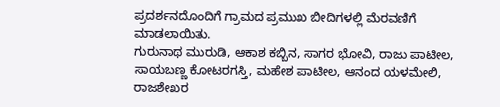ಪ್ರದರ್ಶನದೊಂದಿಗೆ ಗ್ರಾಮದ ಪ್ರಮುಖ ಬೀದಿಗಳಲ್ಲಿ ಮೆರವಣಿಗೆ ಮಾಡಲಾಯಿತು.
ಗುರುನಾಥ ಮುರುಡಿ, ಆಕಾಶ ಕಬ್ಬಿನ, ಸಾಗರ ಭೋವಿ, ರಾಜು ಪಾಟೀಲ, ಸಾಯಬಣ್ಣ ಕೋಟರಗಸ್ತಿ, ಮಹೇಶ ಪಾಟೀಲ, ಆನಂದ ಯಳಮೇಲಿ, ರಾಜಶೇಖರ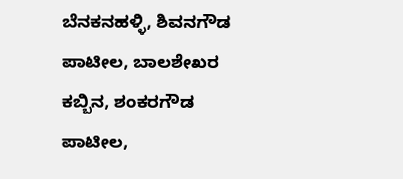ಬೆನಕನಹಳ್ಳಿ, ಶಿವನಗೌಡ ಪಾಟೀಲ, ಬಾಲಶೇಖರ ಕಬ್ಬಿನ, ಶಂಕರಗೌಡ ಪಾಟೀಲ,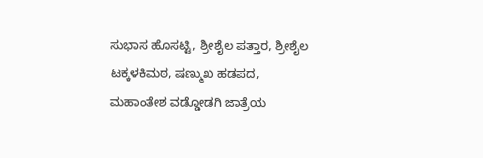ಸುಭಾಸ ಹೊಸಟ್ಟಿ, ಶ್ರೀಶೈಲ ಪತ್ತಾರ, ಶ್ರೀಶೈಲ ಟಕ್ಕಳಕಿಮಠ, ಷಣ್ಮುಖ ಹಡಪದ, ಮಹಾಂತೇಶ ವಡ್ಡೋಡಗಿ ಜಾತ್ರೆಯ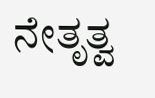ನೇತೃತ್ವ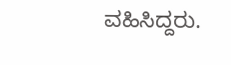ವಹಿಸಿದ್ದರು.